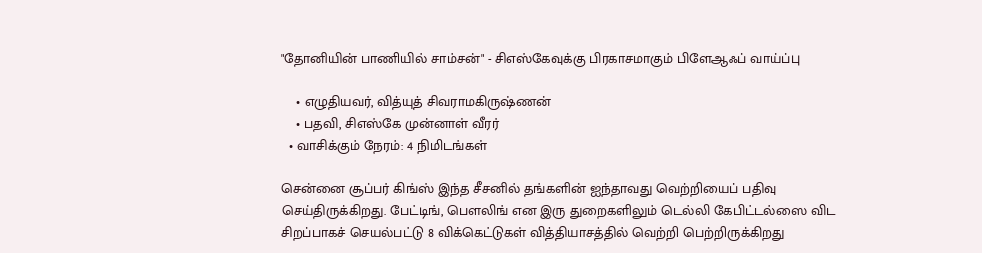"தோனியின் பாணியில் சாம்சன்" - சிஎஸ்கேவுக்கு பிரகாசமாகும் பிளேஆஃப் வாய்ப்பு

    • எழுதியவர், வித்யுத் சிவராமகிருஷ்ணன்
    • பதவி, சிஎஸ்கே முன்னாள் வீரர்
  • வாசிக்கும் நேரம்: 4 நிமிடங்கள்

சென்னை சூப்பர் கிங்ஸ் இந்த சீசனில் தங்களின் ஐந்தாவது வெற்றியைப் பதிவு செய்திருக்கிறது. பேட்டிங், பௌலிங் என இரு துறைகளிலும் டெல்லி கேபிட்டல்ஸை விட சிறப்பாகச் செயல்பட்டு 8 விக்கெட்டுகள் வித்தியாசத்தில் வெற்றி பெற்றிருக்கிறது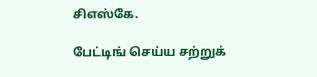சிஎஸ்கே.

பேட்டிங் செய்ய சற்றுக்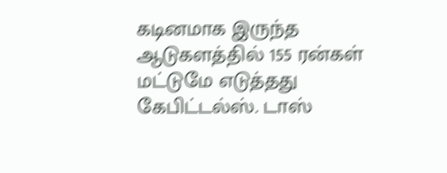கடினமாக இருந்த ஆடுகளத்தில் 155 ரன்கள் மட்டுமே எடுத்தது கேபிட்டல்ஸ். டாஸ்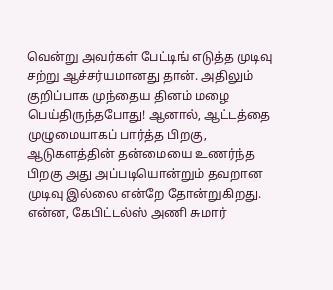வென்று அவர்கள் பேட்டிங் எடுத்த முடிவு சற்று ஆச்சர்யமானது தான். அதிலும் குறிப்பாக முந்தைய தினம் மழை பெய்திருந்தபோது! ஆனால், ஆட்டத்தை முழுமையாகப் பார்த்த பிறகு, ஆடுகளத்தின் தன்மையை உணர்ந்த பிறகு அது அப்படியொன்றும் தவறான முடிவு இல்லை என்றே தோன்றுகிறது. என்ன, கேபிட்டல்ஸ் அணி சுமார்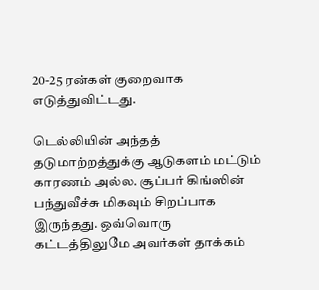20-25 ரன்கள் குறைவாக எடுத்துவிட்டது.

டெல்லியின் அந்தத் தடுமாற்றத்துக்கு ஆடுகளம் மட்டும் காரணம் அல்ல. சூப்பர் கிங்ஸின் பந்துவீச்சு மிகவும் சிறப்பாக இருந்தது. ஒவ்வொரு கட்டத்திலுமே அவர்கள் தாக்கம்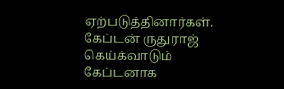ஏற்படுத்தினார்கள். கேப்டன் ருதுராஜ் கெய்க்வாடும் கேப்டனாக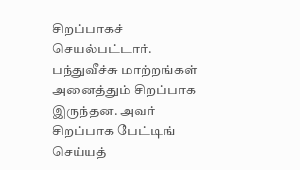சிறப்பாகச் செயல்பட்டார். பந்துவீச்சு மாற்றங்கள் அனைத்தும் சிறப்பாக இருந்தன. அவர் சிறப்பாக பேட்டிங் செய்யத்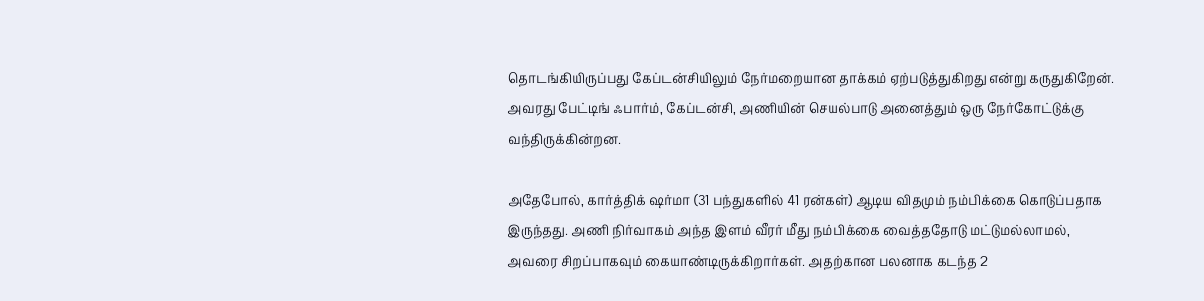தொடங்கியிருப்பது கேப்டன்சியிலும் நேர்மறையான தாக்கம் ஏற்படுத்துகிறது என்று கருதுகிறேன். அவரது பேட்டிங் ஃபார்ம், கேப்டன்சி, அணியின் செயல்பாடு அனைத்தும் ஒரு நேர்கோட்டுக்கு வந்திருக்கின்றன.

அதேபோல், கார்த்திக் ஷர்மா (31 பந்துகளில் 41 ரன்கள்) ஆடிய விதமும் நம்பிக்கை கொடுப்பதாக இருந்தது. அணி நிர்வாகம் அந்த இளம் வீரர் மீது நம்பிக்கை வைத்ததோடு மட்டுமல்லாமல், அவரை சிறப்பாகவும் கையாண்டிருக்கிறார்கள். அதற்கான பலனாக கடந்த 2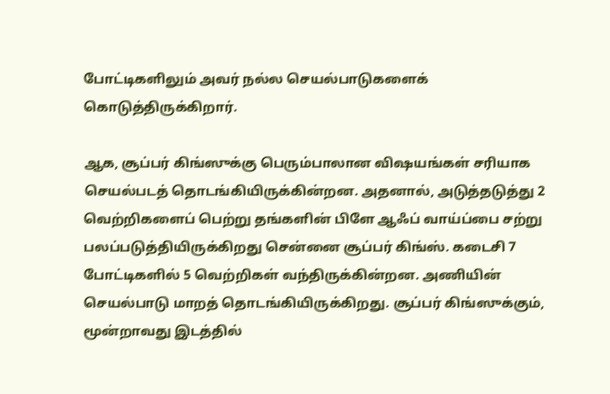போட்டிகளிலும் அவர் நல்ல செயல்பாடுகளைக் கொடுத்திருக்கிறார்.

ஆக, சூப்பர் கிங்ஸுக்கு பெரும்பாலான விஷயங்கள் சரியாக செயல்படத் தொடங்கியிருக்கின்றன. அதனால், அடுத்தடுத்து 2 வெற்றிகளைப் பெற்று தங்களின் பிளே ஆஃப் வாய்ப்பை சற்று பலப்படுத்தியிருக்கிறது சென்னை சூப்பர் கிங்ஸ். கடைசி 7 போட்டிகளில் 5 வெற்றிகள் வந்திருக்கின்றன. அணியின் செயல்பாடு மாறத் தொடங்கியிருக்கிறது. சூப்பர் கிங்ஸுக்கும், மூன்றாவது இடத்தில்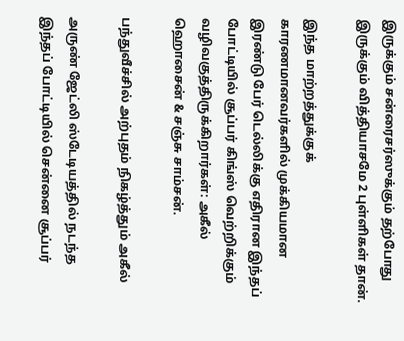இருக்கும் சன்ரைசர்ஸுக்கும் தற்போது இருக்கும் வித்தியாசமே 2 புள்ளிகள் தான்.

இந்த மாற்றத்துக்குக் காரணமானவர்களில் முக்கியமான இரண்டு பேர் டெல்லிக்கு எதிரான இந்தப் போட்டியில் சூப்பர் கிங்ஸ் வெற்றிக்கும் வழிவகுத்திருக்கிறார்கள்: அகீல் ஹொசைன் & சஞ்சு சாம்சன்.

பந்துவீச்சில் அற்புதம் நிகழ்த்தும் அகீல்

அருண் ஜேட்லி ஸ்டேடியத்தில் நடந்த இந்தப் போட்டியில் சென்னை சூப்பர்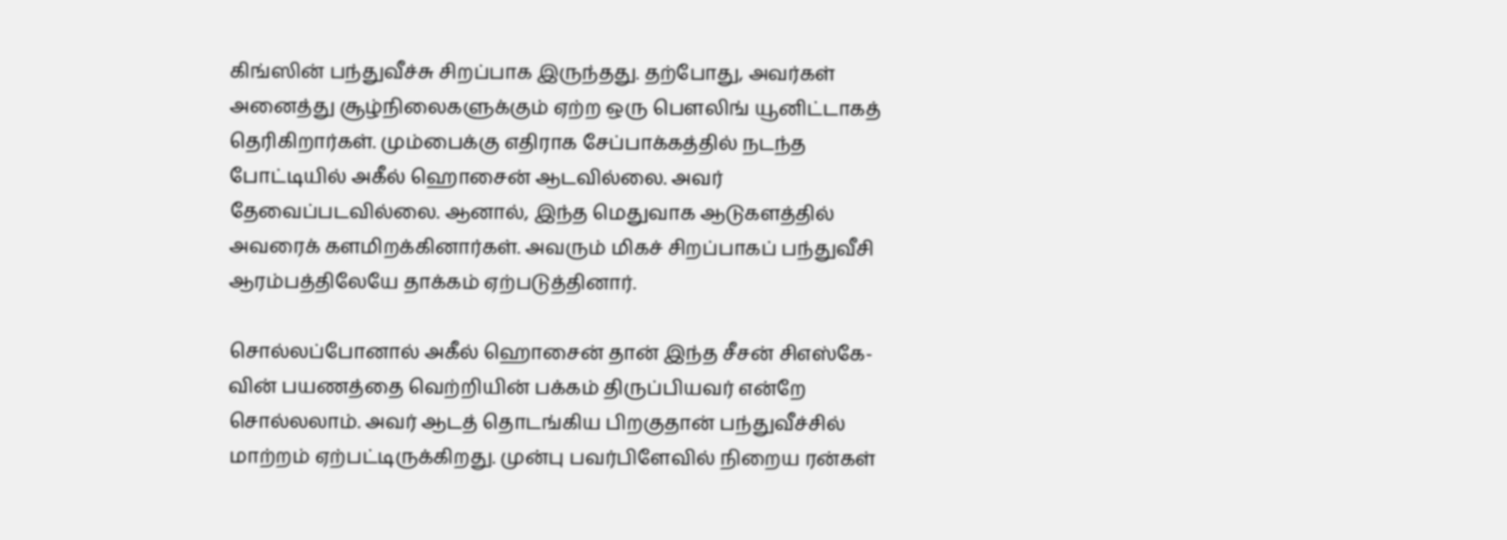கிங்ஸின் பந்துவீச்சு சிறப்பாக இருந்தது. தற்போது, அவர்கள் அனைத்து சூழ்நிலைகளுக்கும் ஏற்ற ஒரு பௌலிங் யூனிட்டாகத் தெரிகிறார்கள். மும்பைக்கு எதிராக சேப்பாக்கத்தில் நடந்த போட்டியில் அகீல் ஹொசைன் ஆடவில்லை. அவர் தேவைப்படவில்லை. ஆனால், இந்த மெதுவாக ஆடுகளத்தில் அவரைக் களமிறக்கினார்கள். அவரும் மிகச் சிறப்பாகப் பந்துவீசி ஆரம்பத்திலேயே தாக்கம் ஏற்படுத்தினார்.

சொல்லப்போனால் அகீல் ஹொசைன் தான் இந்த சீசன் சிஎஸ்கே-வின் பயணத்தை வெற்றியின் பக்கம் திருப்பியவர் என்றே சொல்லலாம். அவர் ஆடத் தொடங்கிய பிறகுதான் பந்துவீச்சில் மாற்றம் ஏற்பட்டிருக்கிறது. முன்பு பவர்பிளேவில் நிறைய ரன்கள்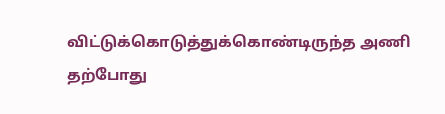விட்டுக்கொடுத்துக்கொண்டிருந்த அணி தற்போது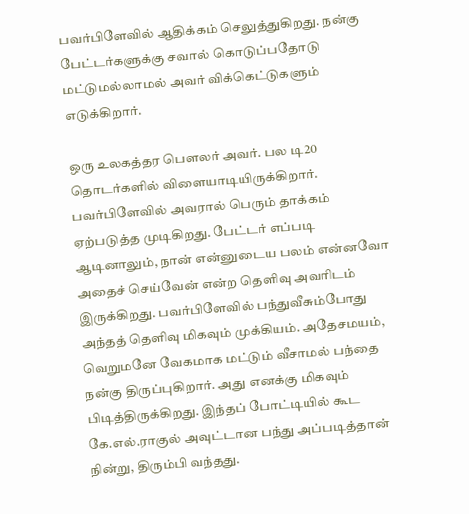பவர்பிளேவில் ஆதிக்கம் செலுத்துகிறது. நன்கு பேட்டர்களுக்கு சவால் கொடுப்பதோடு மட்டுமல்லாமல் அவர் விக்கெட்டுகளும் எடுக்கிறார்.

ஒரு உலகத்தர பௌலர் அவர். பல டி20 தொடர்களில் விளையாடியிருக்கிறார். பவர்பிளேவில் அவரால் பெரும் தாக்கம் ஏற்படுத்த முடிகிறது. பேட்டர் எப்படி ஆடினாலும், நான் என்னுடைய பலம் என்னவோ அதைச் செய்வேன் என்ற தெளிவு அவரிடம் இருக்கிறது. பவர்பிளேவில் பந்துவீசும்போது அந்தத் தெளிவு மிகவும் முக்கியம். அதேசமயம், வெறுமனே வேகமாக மட்டும் வீசாமல் பந்தை நன்கு திருப்புகிறார். அது எனக்கு மிகவும் பிடித்திருக்கிறது. இந்தப் போட்டியில் கூட கே.எல்.ராகுல் அவுட்டான பந்து அப்படித்தான் நின்று, திரும்பி வந்தது.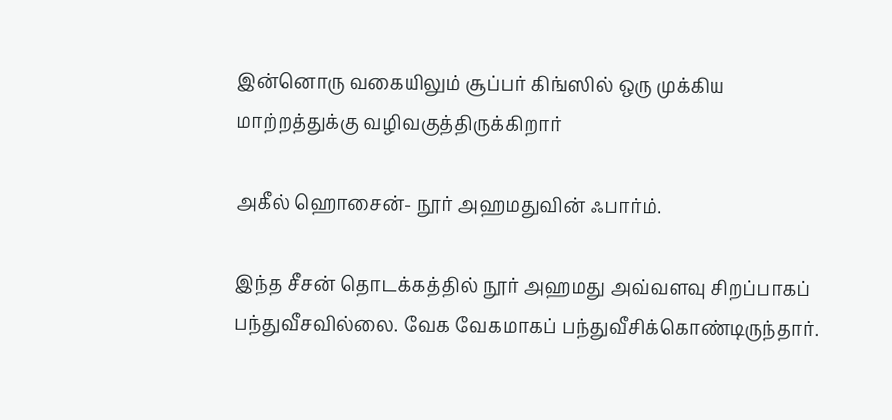இன்னொரு வகையிலும் சூப்பர் கிங்ஸில் ஒரு முக்கிய மாற்றத்துக்கு வழிவகுத்திருக்கிறார்

அகீல் ஹொசைன்- நூர் அஹமதுவின் ஃபார்ம்.

இந்த சீசன் தொடக்கத்தில் நூர் அஹமது அவ்வளவு சிறப்பாகப் பந்துவீசவில்லை. வேக வேகமாகப் பந்துவீசிக்கொண்டிருந்தார்.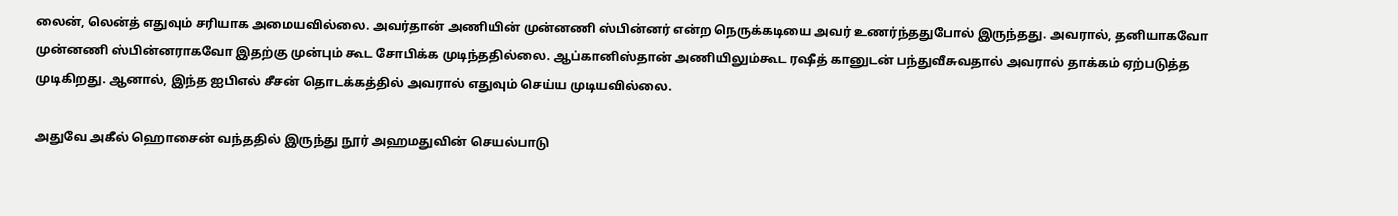லைன், லென்த் எதுவும் சரியாக அமையவில்லை. அவர்தான் அணியின் முன்னணி ஸ்பின்னர் என்ற நெருக்கடியை அவர் உணர்ந்ததுபோல் இருந்தது. அவரால், தனியாகவோ முன்னணி ஸ்பின்னராகவோ இதற்கு முன்பும் கூட சோபிக்க முடிந்ததில்லை. ஆப்கானிஸ்தான் அணியிலும்கூட ரஷீத் கானுடன் பந்துவீசுவதால் அவரால் தாக்கம் ஏற்படுத்த முடிகிறது. ஆனால், இந்த ஐபிஎல் சீசன் தொடக்கத்தில் அவரால் எதுவும் செய்ய முடியவில்லை.

அதுவே அகீல் ஹொசைன் வந்ததில் இருந்து நூர் அஹமதுவின் செயல்பாடு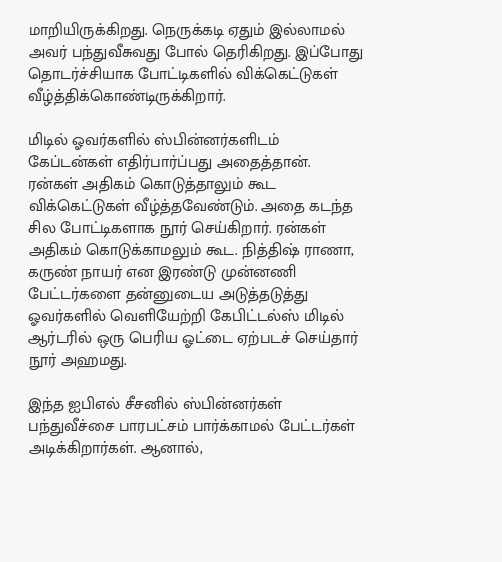மாறியிருக்கிறது. நெருக்கடி ஏதும் இல்லாமல் அவர் பந்துவீசுவது போல் தெரிகிறது. இப்போது தொடர்ச்சியாக போட்டிகளில் விக்கெட்டுகள் வீழ்த்திக்கொண்டிருக்கிறார்.

மிடில் ஓவர்களில் ஸ்பின்னர்களிடம் கேப்டன்கள் எதிர்பார்ப்பது அதைத்தான். ரன்கள் அதிகம் கொடுத்தாலும் கூட விக்கெட்டுகள் வீழ்த்தவேண்டும். அதை கடந்த சில போட்டிகளாக நூர் செய்கிறார். ரன்கள் அதிகம் கொடுக்காமலும் கூட. நித்திஷ் ராணா, கருண் நாயர் என இரண்டு முன்னணி பேட்டர்களை தன்னுடைய அடுத்தடுத்து ஓவர்களில் வெளியேற்றி கேபிட்டல்ஸ் மிடில் ஆர்டரில் ஒரு பெரிய ஓட்டை ஏற்படச் செய்தார் நூர் அஹமது.

இந்த ஐபிஎல் சீசனில் ஸ்பின்னர்கள் பந்துவீச்சை பாரபட்சம் பார்க்காமல் பேட்டர்கள் அடிக்கிறார்கள். ஆனால்,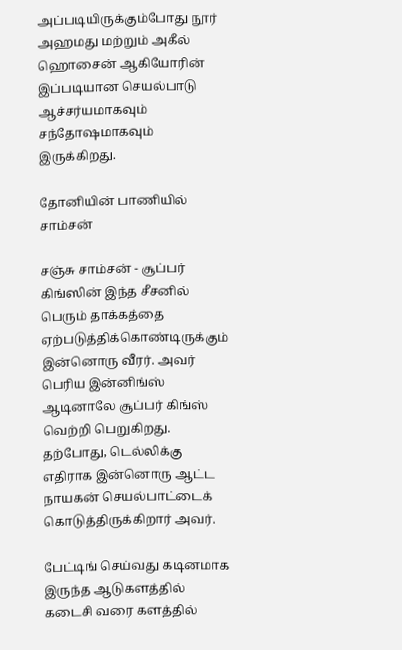அப்படியிருக்கும்போது நூர் அஹமது மற்றும் அகீல் ஹொசைன் ஆகியோரின் இப்படியான செயல்பாடு ஆச்சர்யமாகவும் சந்தோஷமாகவும் இருக்கிறது.

தோனியின் பாணியில் சாம்சன்

சஞ்சு சாம்சன் - சூப்பர் கிங்ஸின் இந்த சீசனில் பெரும் தாக்கத்தை ஏற்படுத்திக்கொண்டிருக்கும் இன்னொரு வீரர். அவர் பெரிய இன்னிங்ஸ் ஆடினாலே சூப்பர் கிங்ஸ் வெற்றி பெறுகிறது. தற்போது, டெல்லிக்கு எதிராக இன்னொரு ஆட்ட நாயகன் செயல்பாட்டைக் கொடுத்திருக்கிறார் அவர்.

பேட்டிங் செய்வது கடினமாக இருந்த ஆடுகளத்தில் கடைசி வரை களத்தில்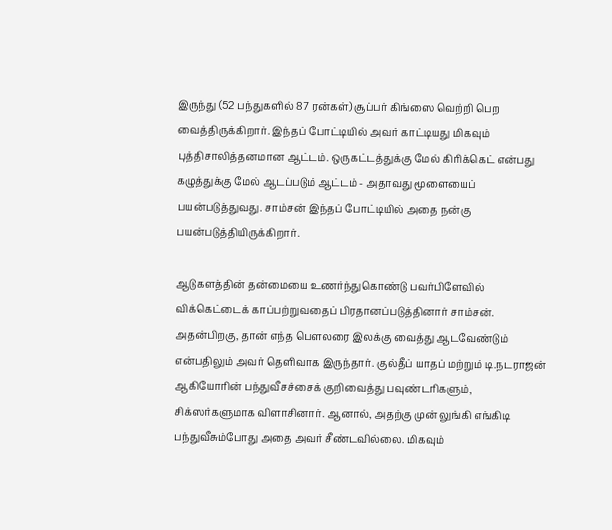இருந்து (52 பந்துகளில் 87 ரன்கள்) சூப்பர் கிங்ஸை வெற்றி பெற வைத்திருக்கிறார். இந்தப் போட்டியில் அவர் காட்டியது மிகவும் புத்திசாலித்தனமான ஆட்டம். ஒருகட்டத்துக்கு மேல் கிரிக்கெட் என்பது கழுத்துக்கு மேல் ஆடப்படும் ஆட்டம் - அதாவது மூளையைப் பயன்படுத்துவது. சாம்சன் இந்தப் போட்டியில் அதை நன்கு பயன்படுத்தியிருக்கிறார்.

ஆடுகளத்தின் தன்மையை உணர்ந்துகொண்டு பவர்பிளேவில் விக்கெட்டைக் காப்பற்றுவதைப் பிரதானப்படுத்தினார் சாம்சன். அதன்பிறகு, தான் எந்த பௌலரை இலக்கு வைத்து ஆடவேண்டும் என்பதிலும் அவர் தெளிவாக இருந்தார். குல்தீப் யாதப் மற்றும் டி.நடராஜன் ஆகியோரின் பந்துவீசச்சைக் குறிவைத்து பவுண்டரிகளும், சிக்ஸர்களுமாக விளாசினார். ஆனால், அதற்கு முன் லுங்கி எங்கிடி பந்துவீசும்போது அதை அவர் சீண்டவில்லை. மிகவும்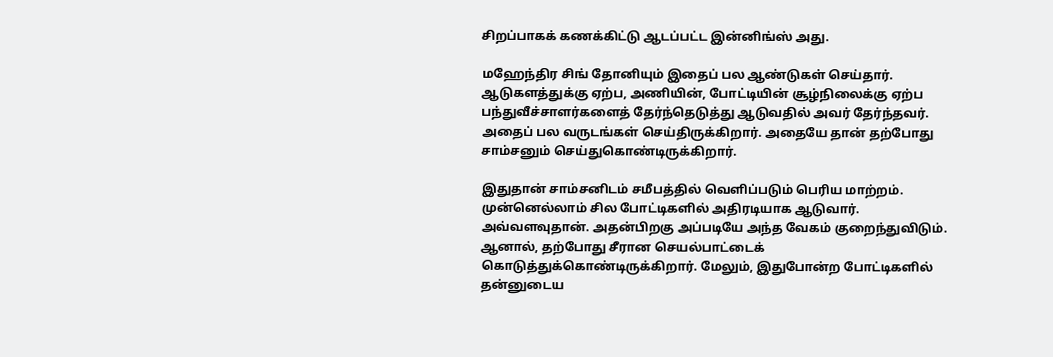சிறப்பாகக் கணக்கிட்டு ஆடப்பட்ட இன்னிங்ஸ் அது.

மஹேந்திர சிங் தோனியும் இதைப் பல ஆண்டுகள் செய்தார். ஆடுகளத்துக்கு ஏற்ப, அணியின், போட்டியின் சூழ்நிலைக்கு ஏற்ப பந்துவீச்சாளர்களைத் தேர்ந்தெடுத்து ஆடுவதில் அவர் தேர்ந்தவர். அதைப் பல வருடங்கள் செய்திருக்கிறார். அதையே தான் தற்போது சாம்சனும் செய்துகொண்டிருக்கிறார்.

இதுதான் சாம்சனிடம் சமீபத்தில் வெளிப்படும் பெரிய மாற்றம். முன்னெல்லாம் சில போட்டிகளில் அதிரடியாக ஆடுவார். அவ்வளவுதான். அதன்பிறகு அப்படியே அந்த வேகம் குறைந்துவிடும். ஆனால், தற்போது சீரான செயல்பாட்டைக் கொடுத்துக்கொண்டிருக்கிறார். மேலும், இதுபோன்ற போட்டிகளில் தன்னுடைய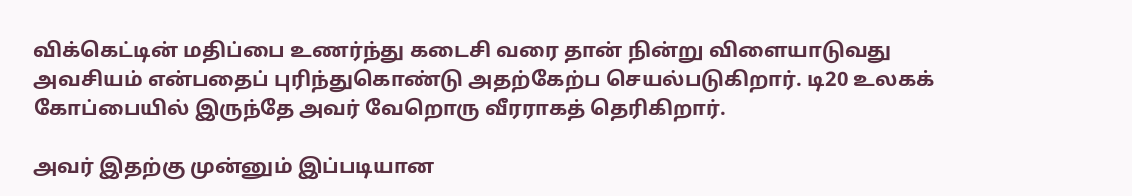விக்கெட்டின் மதிப்பை உணர்ந்து கடைசி வரை தான் நின்று விளையாடுவது அவசியம் என்பதைப் புரிந்துகொண்டு அதற்கேற்ப செயல்படுகிறார். டி20 உலகக் கோப்பையில் இருந்தே அவர் வேறொரு வீரராகத் தெரிகிறார்.

அவர் இதற்கு முன்னும் இப்படியான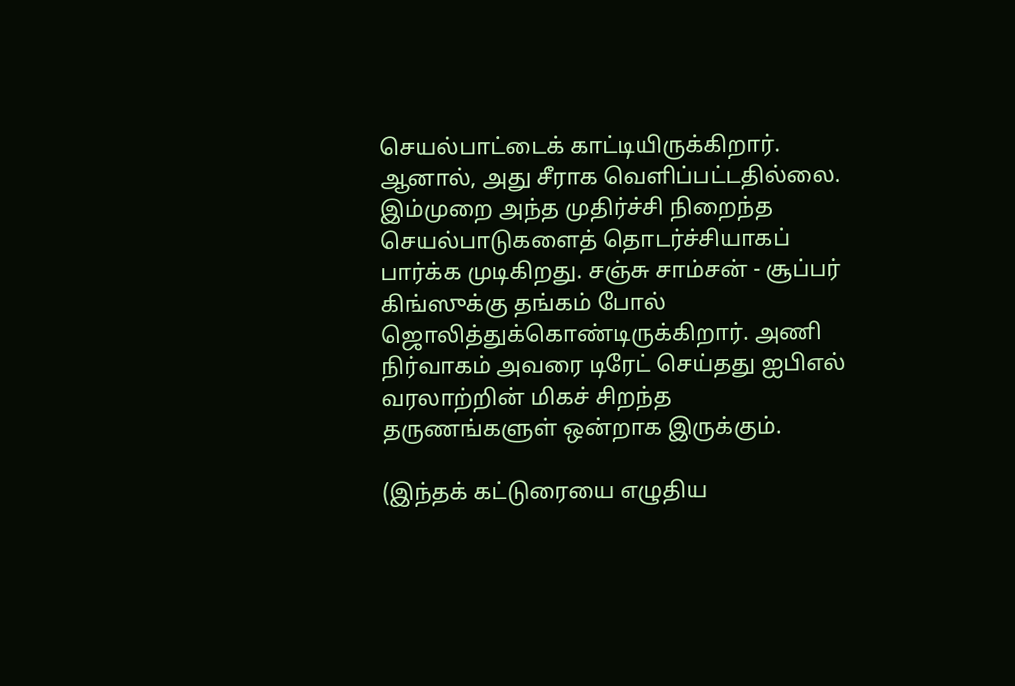செயல்பாட்டைக் காட்டியிருக்கிறார். ஆனால், அது சீராக வெளிப்பட்டதில்லை. இம்முறை அந்த முதிர்ச்சி நிறைந்த செயல்பாடுகளைத் தொடர்ச்சியாகப் பார்க்க முடிகிறது. சஞ்சு சாம்சன் - சூப்பர் கிங்ஸுக்கு தங்கம் போல் ஜொலித்துக்கொண்டிருக்கிறார். அணி நிர்வாகம் அவரை டிரேட் செய்தது ஐபிஎல் வரலாற்றின் மிகச் சிறந்த தருணங்களுள் ஒன்றாக இருக்கும்.

(இந்தக் கட்டுரையை எழுதிய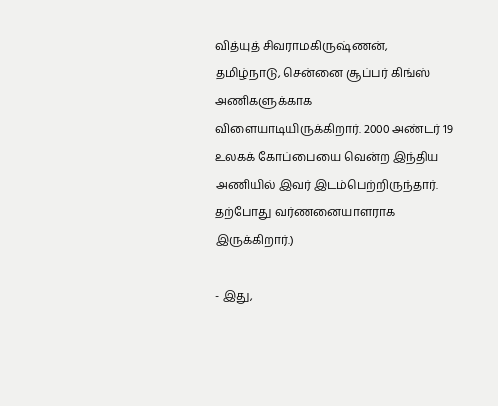வித்யுத் சிவராமகிருஷ்ணன், தமிழ்நாடு, சென்னை சூப்பர் கிங்ஸ் அணிகளுக்காக விளையாடியிருக்கிறார். 2000 அண்டர் 19 உலகக் கோப்பையை வென்ற இந்திய அணியில் இவர் இடம்பெற்றிருந்தார். தற்போது வர்ணனையாளராக இருக்கிறார்.)

- இது,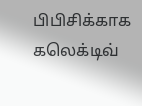பிபிசிக்காக கலெக்டிவ்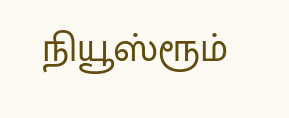நியூஸ்ரூம்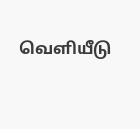வெளியீடு